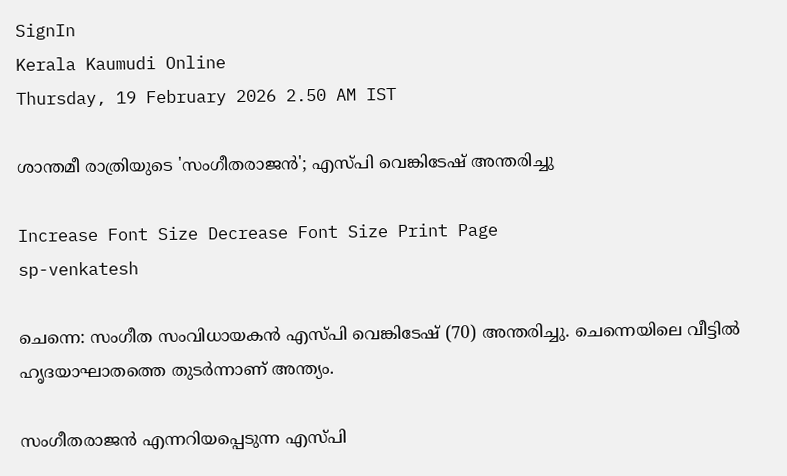SignIn
Kerala Kaumudi Online
Thursday, 19 February 2026 2.50 AM IST

ശാന്തമീ രാത്രിയുടെ 'സംഗീതരാജൻ'; എസ്‌പി വെങ്കിടേഷ് അന്തരിച്ചു

Increase Font Size Decrease Font Size Print Page
sp-venkatesh

ചെന്നെ: സംഗീത സംവിധായകൻ എസ്‌പി വെങ്കിടേഷ് (70) അന്തരിച്ചു. ചെന്നെയിലെ വീട്ടിൽ ഹൃദയാഘാതത്തെ തുടർന്നാണ് അന്ത്യം.

സംഗീതരാജൻ എന്നറിയപ്പെടുന്ന എസ്‌പി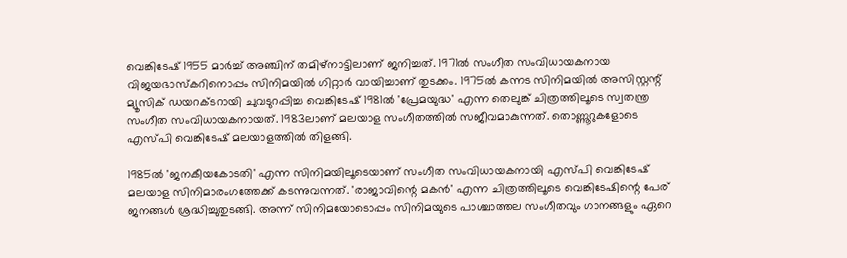വെങ്കിടേഷ് 1955 മാർച്ച് അ‌ഞ്ചിന് തമിഴ്നാട്ടിലാണ് ജനിച്ചത്. 1971ൽ സംഗീത സംവിധായകനായ വിജയഭാസ്കറിനൊപ്പം സിനിമയിൽ ഗിറ്റാർ വായിച്ചാണ് തുടക്കം. 1975ൽ കന്നട സിനിമയിൽ അസിസ്റ്റന്റ് മ്യൂസിക് ഡയറക്ടറായി ചുവടുറപ്പിച്ച വെങ്കിടേഷ് 1981ൽ 'പ്രേമയുദ്ധ' എന്ന തെലുങ്ക് ചിത്രത്തിലൂടെ സ്വതന്ത്ര സംഗീത സംവിധായകനായത്. 1983ലാണ് മലയാള സംഗീതത്തിൽ സജീവമാകുന്നത്. തൊണ്ണൂറുകളോടെ എസ്‌പി വെങ്കിടേഷ് മലയാളത്തിൽ തിളങ്ങി.

1985ൽ 'ജനകീയകോടതി' എന്ന സിനിമയിലൂടെയാണ് സംഗീത സംവിധായകനായി എസ്‌പി വെങ്കിടേഷ് മലയാള സിനിമാരംഗത്തേക്ക് കടന്നുവന്നത്. 'രാജാവിന്റെ മകൻ' എന്ന ചിത്രത്തിലൂടെ വെങ്കിടേഷിന്റെ പേര് ജനങ്ങൾ ശ്രദ്ധിച്ചുതുടങ്ങി. അന്ന് സിനിമയോടൊപ്പം സിനിമയുടെ പാശ്ചാത്തല സംഗീതവും ഗാനങ്ങളും ഏറെ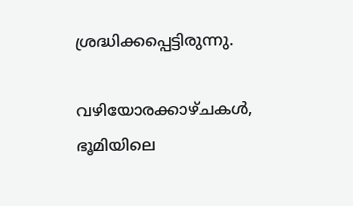ശ്രദ്ധിക്കപ്പെട്ടിരുന്നു.

വഴിയോരക്കാഴ്ചകൾ, ഭൂമിയിലെ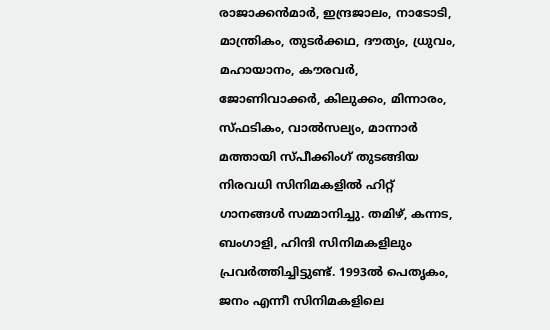രാജാക്കന്‍മാര്‍, ഇന്ദ്രജാലം, നാടോടി, മാന്ത്രികം, തുടര്‍ക്കഥ, ദൗത്യം, ധ്രുവം, മഹായാനം, കൗരവര്‍, ജോണിവാക്കര്‍, കിലുക്കം, മിന്നാരം, സ്‌ഫടികം, വാൽസല്യം, മാന്നാർ മത്തായി സ്പീക്കിംഗ് തുടങ്ങിയ നിരവധി സിനിമകളിൽ ഹിറ്റ് ഗാനങ്ങൾ സമ്മാനിച്ചു. തമിഴ്, കന്നട, ബംഗാളി, ഹിന്ദി സിനിമകളിലും പ്രവർത്തിച്ചിട്ടുണ്ട്. 1993ൽ പെതൃകം, ജനം എന്നീ സിനിമകളിലെ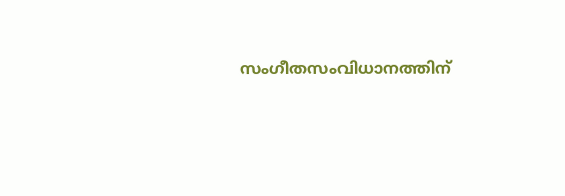സംഗീതസംവിധാനത്തിന്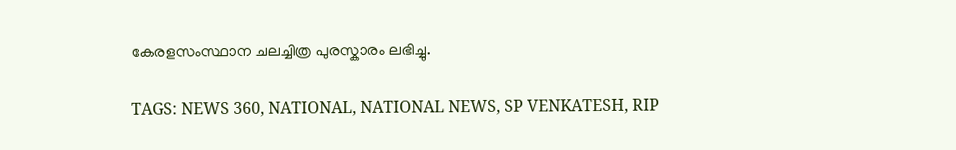കേരളസംസ്ഥാന ചലച്ചിത്ര പുരസ്കാരം ലഭിച്ചു.

TAGS: NEWS 360, NATIONAL, NATIONAL NEWS, SP VENKATESH, RIP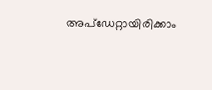അപ്ഡേറ്റായിരിക്കാം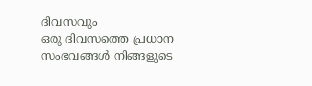ദിവസവും
ഒരു ദിവസത്തെ പ്രധാന സംഭവങ്ങൾ നിങ്ങളുടെ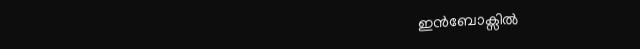ഇൻബോക്സിൽ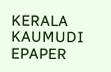KERALA KAUMUDI EPAPER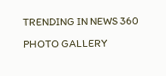TRENDING IN NEWS 360
PHOTO GALLERY